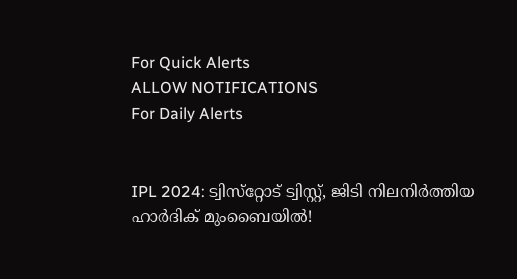For Quick Alerts
ALLOW NOTIFICATIONS
For Daily Alerts


IPL 2024: ട്വിസ്‌റ്റോട് ട്വിസ്റ്റ്, ജിടി നിലനിര്‍ത്തിയ ഹാര്‍ദിക് മുംബൈയില്‍!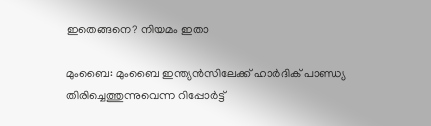ഇതെങ്ങനെ? നിയമം ഇതാ

മുംബൈ: മുംബൈ ഇന്ത്യന്‍സിലേക്ക് ഹാര്‍ദിക് പാണ്ഡ്യ തിരിച്ചെത്തുന്നുവെന്ന റിപ്പോര്‍ട്ട്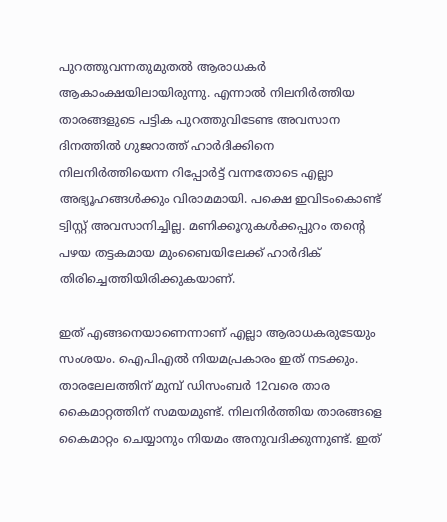പുറത്തുവന്നതുമുതല്‍ ആരാധകര്‍ ആകാംക്ഷയിലായിരുന്നു. എന്നാല്‍ നിലനിര്‍ത്തിയ താരങ്ങളുടെ പട്ടിക പുറത്തുവിടേണ്ട അവസാന ദിനത്തില്‍ ഗുജറാത്ത് ഹാര്‍ദിക്കിനെ നിലനിര്‍ത്തിയെന്ന റിപ്പോര്‍ട്ട് വന്നതോടെ എല്ലാ അഭ്യൂഹങ്ങള്‍ക്കും വിരാമമായി. പക്ഷെ ഇവിടംകൊണ്ട് ട്വിസ്റ്റ് അവസാനിച്ചില്ല. മണിക്കൂറുകള്‍ക്കപ്പുറം തന്റെ പഴയ തട്ടകമായ മുംബൈയിലേക്ക് ഹാര്‍ദിക് തിരിച്ചെത്തിയിരിക്കുകയാണ്.

ഇത് എങ്ങനെയാണെന്നാണ് എല്ലാ ആരാധകരുടേയും സംശയം. ഐപിഎല്‍ നിയമപ്രകാരം ഇത് നടക്കും. താരലേലത്തിന് മുമ്പ് ഡിസംബര്‍ 12വരെ താര കൈമാറ്റത്തിന് സമയമുണ്ട്. നിലനിര്‍ത്തിയ താരങ്ങളെ കൈമാറ്റം ചെയ്യാനും നിയമം അനുവദിക്കുന്നുണ്ട്. ഇത്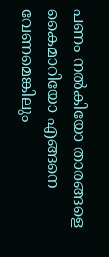പണം നല്‍കിയോ താരങ്ങളെ കൈമാറിയോ എങ്ങനെ വേണമെങ്കിലും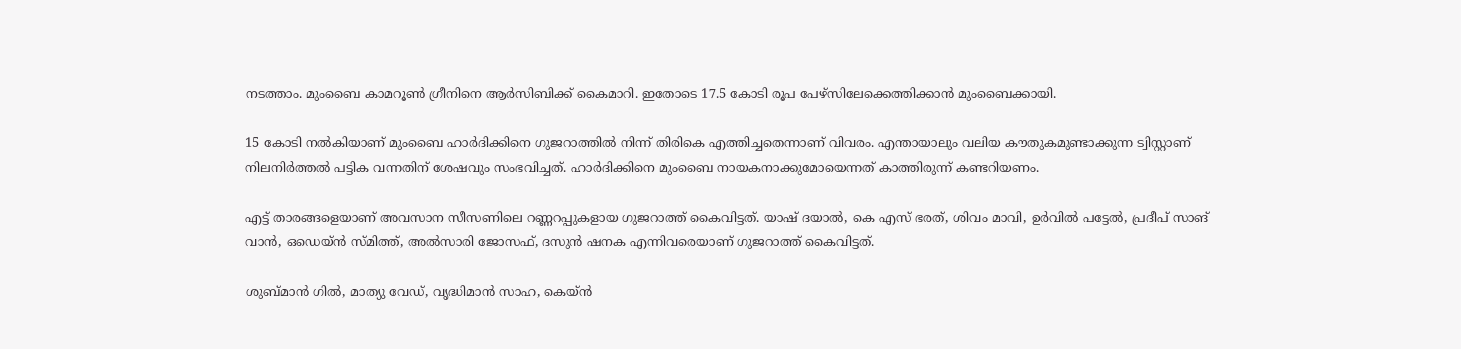നടത്താം. മുംബൈ കാമറൂണ്‍ ഗ്രീനിനെ ആര്‍സിബിക്ക് കൈമാറി. ഇതോടെ 17.5 കോടി രൂപ പേഴ്‌സിലേക്കെത്തിക്കാന്‍ മുംബൈക്കായി.

15 കോടി നല്‍കിയാണ് മുംബൈ ഹാര്‍ദിക്കിനെ ഗുജറാത്തില്‍ നിന്ന് തിരികെ എത്തിച്ചതെന്നാണ് വിവരം. എന്തായാലും വലിയ കൗതുകമുണ്ടാക്കുന്ന ട്വിസ്റ്റാണ് നിലനിര്‍ത്തല്‍ പട്ടിക വന്നതിന് ശേഷവും സംഭവിച്ചത്. ഹാര്‍ദിക്കിനെ മുംബൈ നായകനാക്കുമോയെന്നത് കാത്തിരുന്ന് കണ്ടറിയണം.

എട്ട് താരങ്ങളെയാണ് അവസാന സീസണിലെ റണ്ണറപ്പുകളായ ഗുജറാത്ത് കൈവിട്ടത്. യാഷ് ദയാല്‍, കെ എസ് ഭരത്, ശിവം മാവി, ഉര്‍വില്‍ പട്ടേല്‍, പ്രദീപ് സാങ് വാന്‍, ഒഡെയ്ന്‍ സ്മിത്ത്, അല്‍സാരി ജോസഫ്, ദസുന്‍ ഷനക എന്നിവരെയാണ് ഗുജറാത്ത് കൈവിട്ടത്.

ശുബ്മാന്‍ ഗില്‍, മാത്യു വേഡ്, വൃദ്ധിമാന്‍ സാഹ, കെയ്ന്‍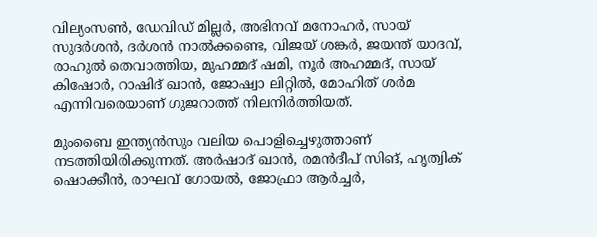വില്യംസണ്‍, ഡേവിഡ് മില്ലര്‍, അഭിനവ് മനോഹര്‍, സായ് സുദര്‍ശന്‍, ദര്‍ശന്‍ നാല്‍ക്കണ്ടെ, വിജയ് ശങ്കര്‍, ജയന്ത് യാദവ്, രാഹുല്‍ തെവാത്തിയ, മുഹമ്മദ് ഷമി, നൂര്‍ അഹമ്മദ്, സായ് കിഷോര്‍, റാഷിദ് ഖാന്‍, ജോഷ്വാ ലിറ്റില്‍, മോഹിത് ശര്‍മ എന്നിവരെയാണ് ഗുജറാത്ത് നിലനിര്‍ത്തിയത്.

മുംബൈ ഇന്ത്യന്‍സും വലിയ പൊളിച്ചെഴുത്താണ് നടത്തിയിരിക്കുന്നത്. അര്‍ഷാദ് ഖാന്‍, രമന്‍ദീപ് സിങ്, ഹൃത്വിക് ഷൊക്കീന്‍, രാഘവ് ഗോയല്‍, ജോഫ്രാ ആര്‍ച്ചര്‍,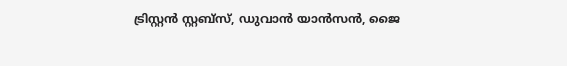ട്രിസ്റ്റന്‍ സ്റ്റബ്‌സ്, ഡുവാന്‍ യാന്‍സന്‍, ജൈ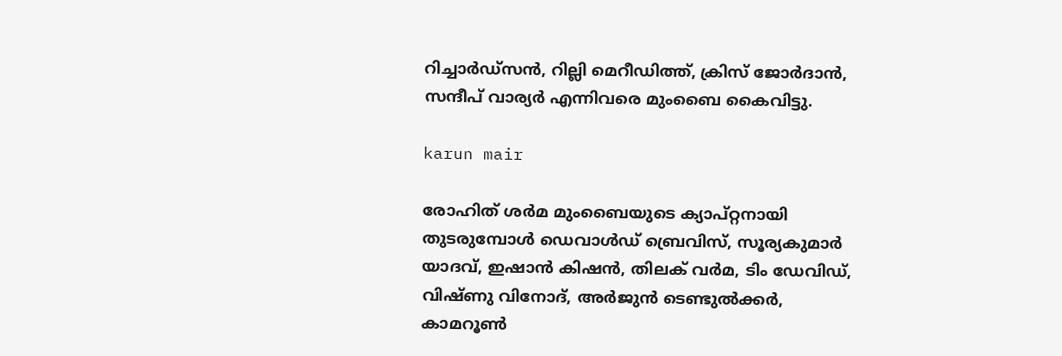റിച്ചാര്‍ഡ്‌സന്‍, റില്ലി മെറീഡിത്ത്, ക്രിസ് ജോര്‍ദാന്‍, സന്ദീപ് വാര്യര്‍ എന്നിവരെ മുംബൈ കൈവിട്ടു.

karun mair

രോഹിത് ശര്‍മ മുംബൈയുടെ ക്യാപ്റ്റനായി തുടരുമ്പോള്‍ ഡെവാള്‍ഡ് ബ്രെവിസ്, സൂര്യകുമാര്‍ യാദവ്, ഇഷാന്‍ കിഷന്‍, തിലക് വര്‍മ, ടിം ഡേവിഡ്, വിഷ്ണു വിനോദ്, അര്‍ജുന്‍ ടെണ്ടുല്‍ക്കര്‍, കാമറൂണ്‍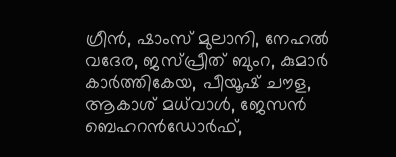ഗ്രീന്‍, ഷാംസ് മുലാനി, നേഹല്‍ വദേര, ജസ്പ്രീത് ബുംറ, കുമാര്‍ കാര്‍ത്തികേയ, പീയൂഷ് ചൗള, ആകാശ് മധ്‌വാള്‍, ജേസന്‍ ബെഹറന്‍ഡോര്‍ഫ്,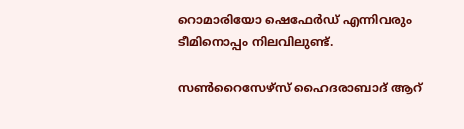റൊമാരിയോ ഷെഫേര്‍ഡ് എന്നിവരും ടീമിനൊപ്പം നിലവിലുണ്ട്.

സണ്‍റൈസേഴ്‌സ് ഹൈദരാബാദ് ആറ്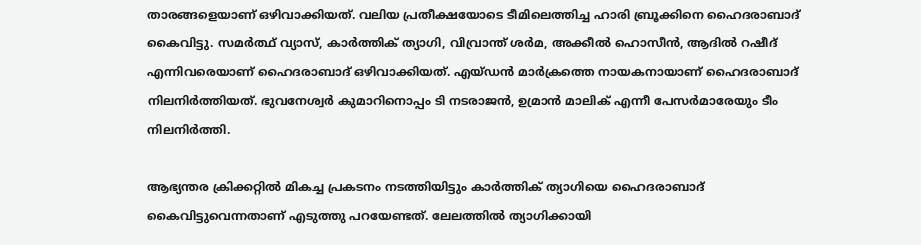താരങ്ങളെയാണ് ഒഴിവാക്കിയത്. വലിയ പ്രതീക്ഷയോടെ ടീമിലെത്തിച്ച ഹാരി ബ്രൂക്കിനെ ഹൈദരാബാദ് കൈവിട്ടു. സമര്‍ത്ഥ് വ്യാസ്, കാര്‍ത്തിക് ത്യാഗി, വിവ്രാന്ത് ശര്‍മ, അക്കീല്‍ ഹൊസീന്‍, ആദില്‍ റഷീദ് എന്നിവരെയാണ് ഹൈദരാബാദ് ഒഴിവാക്കിയത്. എയ്ഡന്‍ മാര്‍ക്രത്തെ നായകനായാണ് ഹൈദരാബാദ് നിലനിര്‍ത്തിയത്. ഭുവനേശ്വര്‍ കുമാറിനൊപ്പം ടി നടരാജന്‍, ഉമ്രാന്‍ മാലിക് എന്നീ പേസര്‍മാരേയും ടീം നിലനിര്‍ത്തി.

ആഭ്യന്തര ക്രിക്കറ്റില്‍ മികച്ച പ്രകടനം നടത്തിയിട്ടും കാര്‍ത്തിക് ത്യാഗിയെ ഹൈദരാബാദ് കൈവിട്ടുവെന്നതാണ് എടുത്തു പറയേണ്ടത്. ലേലത്തില്‍ ത്യാഗിക്കായി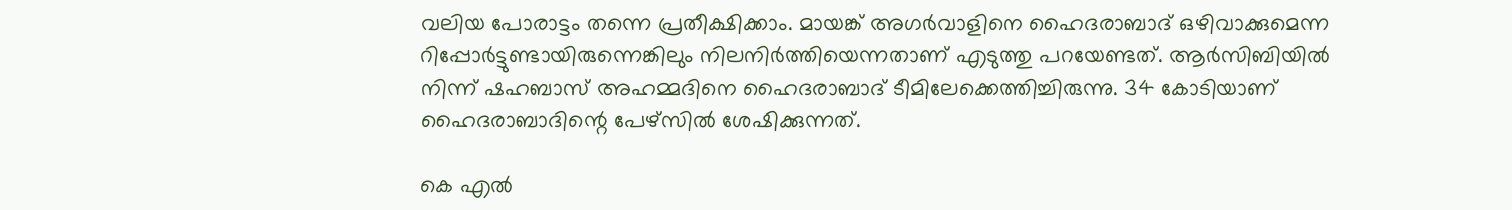വലിയ പോരാട്ടം തന്നെ പ്രതീക്ഷിക്കാം. മായങ്ക് അഗര്‍വാളിനെ ഹൈദരാബാദ് ഒഴിവാക്കുമെന്ന റിപ്പോര്‍ട്ടുണ്ടായിരുന്നെങ്കിലും നിലനിര്‍ത്തിയെന്നതാണ് എടുത്തു പറയേണ്ടത്. ആര്‍സിബിയില്‍ നിന്ന് ഷഹബാസ് അഹമ്മദിനെ ഹൈദരാബാദ് ടീമിലേക്കെത്തിച്ചിരുന്നു. 34 കോടിയാണ് ഹൈദരാബാദിന്റെ പേഴ്‌സില്‍ ശേഷിക്കുന്നത്.

കെ എല്‍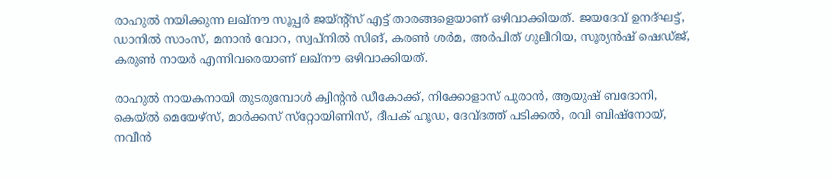രാഹുല്‍ നയിക്കുന്ന ലഖ്‌നൗ സൂപ്പര്‍ ജയ്ന്റ്‌സ് എട്ട് താരങ്ങളെയാണ് ഒഴിവാക്കിയത്. ജയദേവ് ഉനദ്ഘട്ട്, ഡാനില്‍ സാംസ്, മനാന്‍ വോറ, സ്വപ്‌നില്‍ സിങ്, കരണ്‍ ശര്‍മ, അര്‍പിത് ഗുലീറിയ, സൂര്യന്‍ഷ് ഷെഡ്ജ്, കരുണ്‍ നായര്‍ എന്നിവരെയാണ് ലഖ്‌നൗ ഒഴിവാക്കിയത്.

രാഹുല്‍ നായകനായി തുടരുമ്പോള്‍ ക്വിന്റന്‍ ഡീകോക്ക്, നിക്കോളാസ് പുരാന്‍, ആയുഷ് ബദോനി, കെയ്ല്‍ മെയേഴ്‌സ്, മാര്‍ക്കസ് സ്‌റ്റോയിണിസ്, ദീപക് ഹൂഡ, ദേവ്ദത്ത് പടിക്കല്‍, രവി ബിഷ്‌നോയ്, നവീന്‍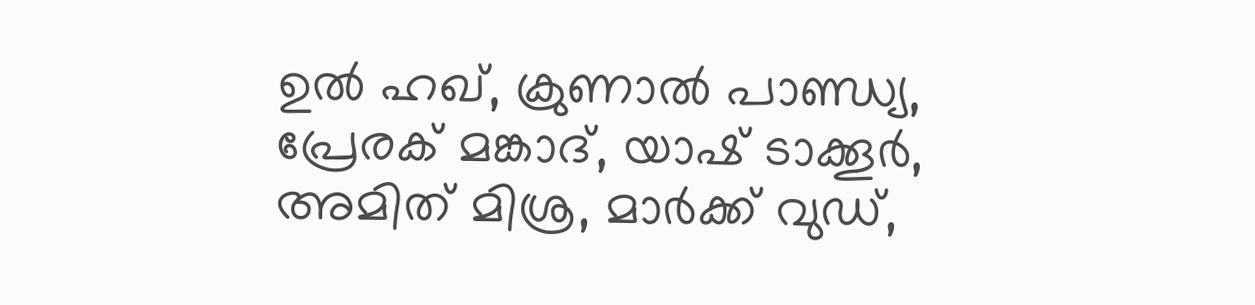ഉല്‍ ഹഖ്, ക്രുണാല്‍ പാണ്ഡ്യ, പ്രേരക് മങ്കാദ്, യാഷ് ടാക്കൂര്‍, അമിത് മിശ്ര, മാര്‍ക്ക് വുഡ്,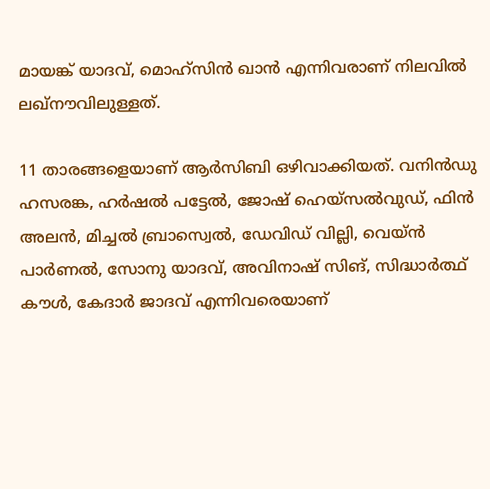മായങ്ക് യാദവ്, മൊഹ്‌സിന്‍ ഖാന്‍ എന്നിവരാണ് നിലവില്‍ ലഖ്‌നൗവിലുള്ളത്.

11 താരങ്ങളെയാണ് ആര്‍സിബി ഒഴിവാക്കിയത്. വനിന്‍ഡു ഹസരങ്ക, ഹര്‍ഷല്‍ പട്ടേല്‍, ജോഷ് ഹെയ്‌സല്‍വുഡ്, ഫിന്‍ അലന്‍, മിച്ചല്‍ ബ്രാസ്വെല്‍, ഡേവിഡ് വില്ലി, വെയ്ന്‍ പാര്‍ണല്‍, സോനു യാദവ്, അവിനാഷ് സിങ്, സിദ്ധാര്‍ത്ഥ് കൗള്‍, കേദാര്‍ ജാദവ് എന്നിവരെയാണ്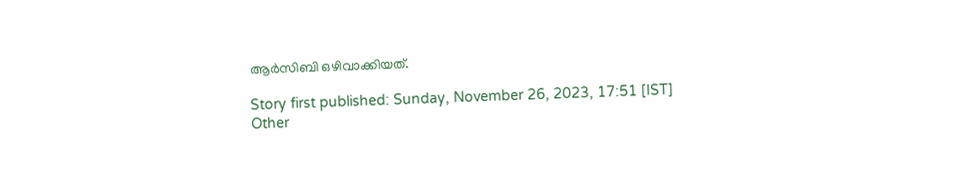ആര്‍സിബി ഒഴിവാക്കിയത്.

Story first published: Sunday, November 26, 2023, 17:51 [IST]
Other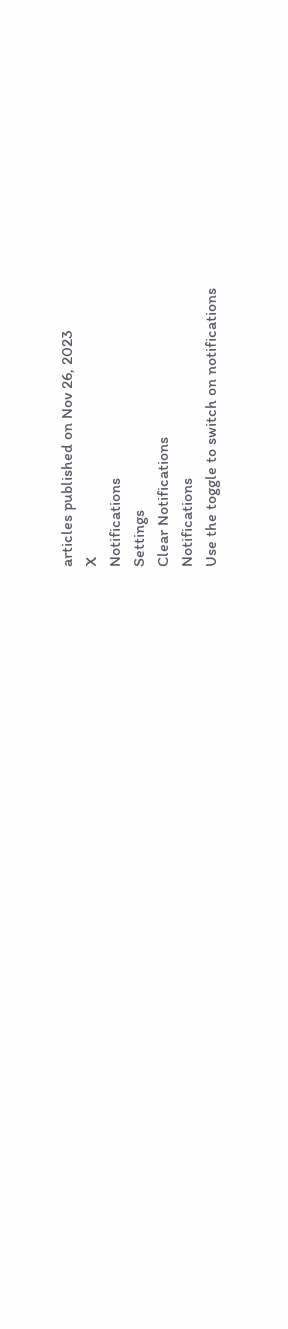articles published on Nov 26, 2023
X
Notifications
Settings
Clear Notifications
Notifications
Use the toggle to switch on notifications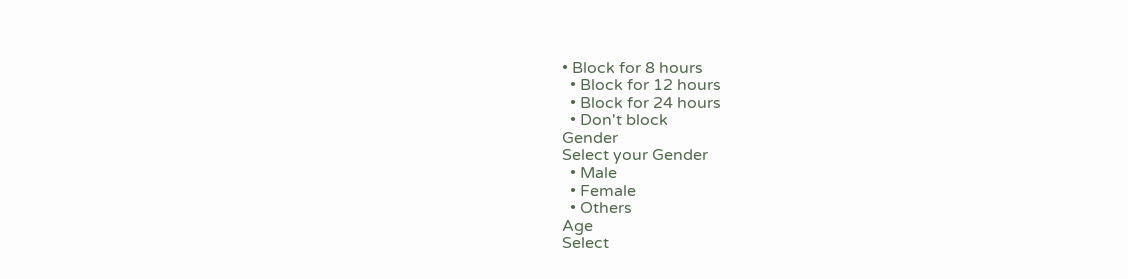• Block for 8 hours
  • Block for 12 hours
  • Block for 24 hours
  • Don't block
Gender
Select your Gender
  • Male
  • Female
  • Others
Age
Select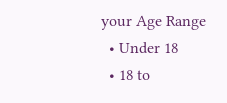your Age Range
  • Under 18
  • 18 to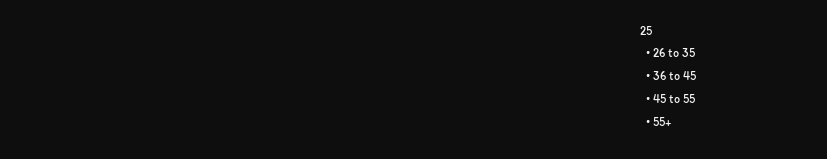25
  • 26 to 35
  • 36 to 45
  • 45 to 55
  • 55+